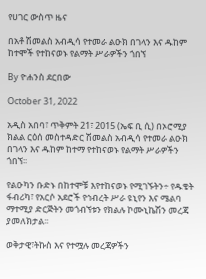የሀገር ውስጥ ዜና

በአቶ ሽመልስ አብዲሳ የተመራ ልዑክ በገላን እና ዱከም ከተሞች የተከናወኑ የልማት ሥራዎችን ጎበኘ

By ዮሐንስ ደርበው

October 31, 2022

አዲስ አበባ፣ ጥቅምት 21፣ 2015 (ኤፍ ቢ ሲ) በኦሮሚያ ክልል ርዕሰ መስተዳድር ሽመልስ አብዲሳ የተመራ ልዑክ በገላን እና ዱከም ከተማ የተከናወኑ የልማት ሥራዎችን ጎበኘ፡፡

የልዑካን ቡድኑ በከተሞቹ እየተከናወኑ የሚገኙትን÷ የዱቄት ፋብሪካ፣ የአርሶ አደሮች የኅብረት ሥራ ዩኒየን እና ሜልባ ማተሚያ ድርጅትን መጎብኘቱን የክልሉ ኮሙኒኬሽን መረጃ ያመለክታል፡፡

ወቅታዊ፣ትኩስ እና የተሟሉ መረጃዎችን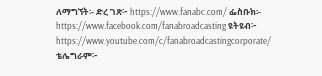ለማግኘት፡- ድረ ገጽ፦ https://www.fanabc.com/ ፌስቡክ፡- https://www.facebook.com/fanabroadcasting ዩትዩብ፦ https://www.youtube.com/c/fanabroadcastingcorporate/ ቴሌግራም፦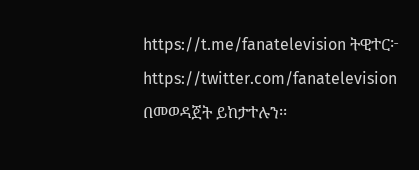https://t.me/fanatelevision ትዊተር፦ https://twitter.com/fanatelevision በመወዳጀት ይከታተሉን፡፡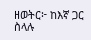ዘወትር፦ ከእኛ ጋር ስላሉ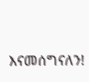እናመሰግናለን!